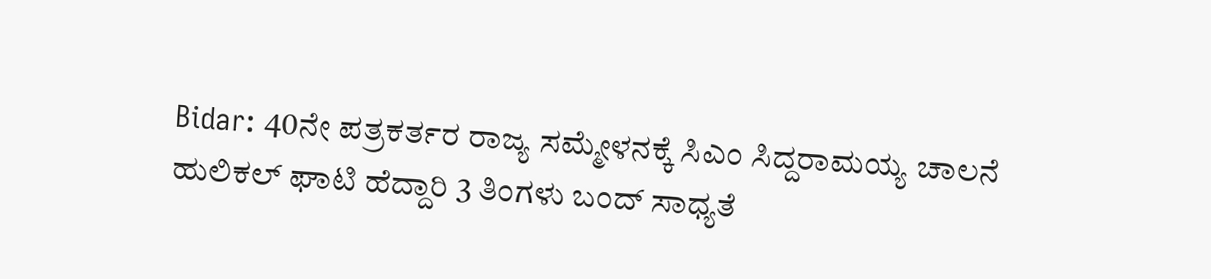Bidar: 40ನೇ ಪತ್ರಕರ್ತರ ರಾಜ್ಯ ಸಮ್ಮೇಳನಕ್ಕೆ ಸಿಎಂ ಸಿದ್ದರಾಮಯ್ಯ ಚಾಲನೆ
ಹುಲಿಕಲ್ ಘಾಟಿ ಹೆದ್ದಾರಿ 3 ತಿಂಗಳು ಬಂದ್ ಸಾಧ್ಯತೆ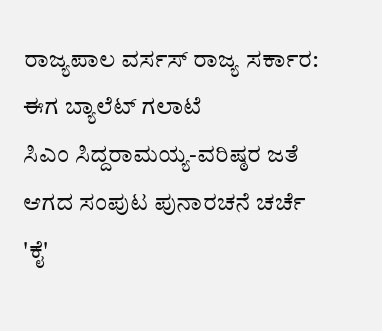ರಾಜ್ಯಪಾಲ ವರ್ಸಸ್ ರಾಜ್ಯ ಸರ್ಕಾರ: ಈಗ ಬ್ಯಾಲೆಟ್ ಗಲಾಟೆ
ಸಿಎಂ ಸಿದ್ದರಾಮಯ್ಯ-ವರಿಷ್ಠರ ಜತೆ ಆಗದ ಸಂಪುಟ ಪುನಾರಚನೆ ಚರ್ಚೆ
'ಕೈ'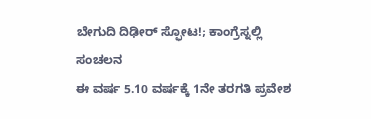ಬೇಗುದಿ ದಿಢೀರ್ ಸ್ಫೋಟ!; ಕಾಂಗ್ರೆಸ್ನಲ್ಲಿ ಸಂಚಲನ
ಈ ವರ್ಷ 5.10 ವರ್ಷಕ್ಕೆ 1ನೇ ತರಗತಿ ಪ್ರವೇಶ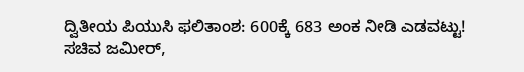ದ್ವಿತೀಯ ಪಿಯುಸಿ ಫಲಿತಾಂಶ: 600ಕ್ಕೆ 683 ಅಂಕ ನೀಡಿ ಎಡವಟ್ಟು!
ಸಚಿವ ಜಮೀರ್,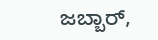ಜಬ್ಬಾರ್,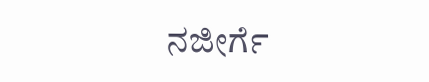ನಜೀರ್ಗೆ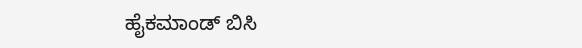ಹೈಕಮಾಂಡ್ ಬಿಸಿ